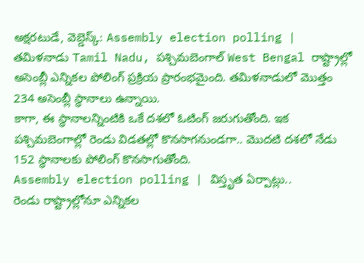అక్షరటుడే, వెబ్డెస్క్: Assembly election polling | తమిళనాడు Tamil Nadu, పశ్చిమబెంగాల్ West Bengal రాష్ట్రాల్లో అసెంబ్లీ ఎన్నికల పోలింగ్ ప్రక్రియ ప్రారంభమైంది. తమిళనాడులో మొత్తం 234 అసెంబ్లీ స్థానాలు ఉన్నాయి.
కాగా, ఈ స్థానాలన్నింటికి ఒకే దశలో ఓటింగ్ జరుగుతోంది. ఇక పశ్చిమబెంగాల్లో రెండు విడతల్లో కొనసాగనుండగా.. మొదటి దశలో నేడు 152 స్థానాలకు పోలింగ్ కొనసాగుతోంది.
Assembly election polling | విస్తృత ఏర్పాట్లు..
రెండు రాష్ట్రాల్లోనూ ఎన్నికల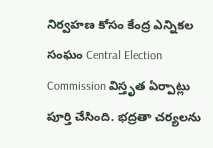నిర్వహణ కోసం కేంద్ర ఎన్నికల సంఘం Central Election Commission విస్తృత ఏర్పాట్లు పూర్తి చేసింది. భద్రతా చర్యలను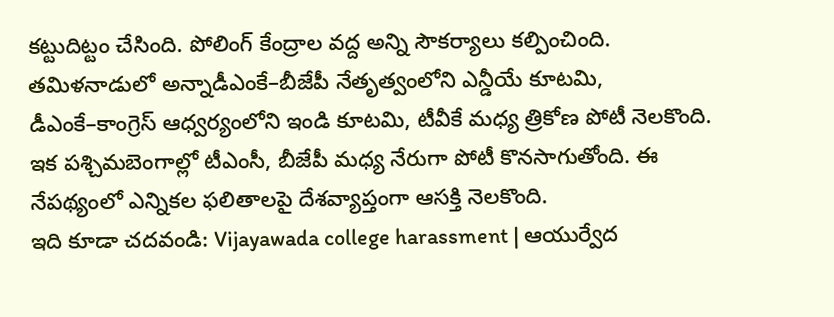కట్టుదిట్టం చేసింది. పోలింగ్ కేంద్రాల వద్ద అన్ని సౌకర్యాలు కల్పించింది.
తమిళనాడులో అన్నాడీఎంకే–బీజేపీ నేతృత్వంలోని ఎన్డీయే కూటమి, డీఎంకే–కాంగ్రెస్ ఆధ్వర్యంలోని ఇండి కూటమి, టీవీకే మధ్య త్రికోణ పోటీ నెలకొంది. ఇక పశ్చిమబెంగాల్లో టీఎంసీ, బీజేపీ మధ్య నేరుగా పోటీ కొనసాగుతోంది. ఈ నేపథ్యంలో ఎన్నికల ఫలితాలపై దేశవ్యాప్తంగా ఆసక్తి నెలకొంది.
ఇది కూడా చదవండి: Vijayawada college harassment | ఆయుర్వేద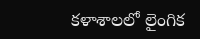కళాశాలలో లైంగిక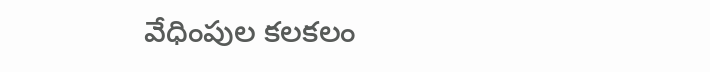వేధింపుల కలకలం